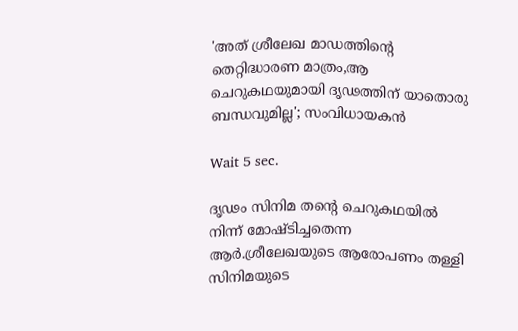'അത് ശ്രീലേഖ മാഡത്തിന്റെ തെറ്റിദ്ധാരണ മാത്രം,ആ ചെറുകഥയുമായി ദൃഢത്തിന് യാതൊരു ബന്ധവുമില്ല'; സംവിധായകൻ

Wait 5 sec.

ദൃഢം സിനിമ തന്റെ ചെറുകഥയിൽ നിന്ന് മോഷ്ടിച്ചതെന്ന ആർ.ശ്രീലേഖയുടെ ആരോപണം തള്ളി സിനിമയുടെ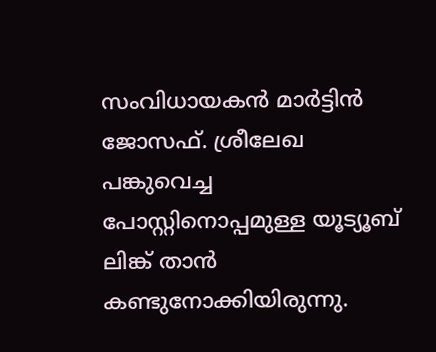സംവിധായകൻ മാർട്ടിൻ ജോസഫ്. ശ്രീലേഖ പങ്കുവെച്ച പോസ്റ്റിനൊപ്പമുള്ള യൂട്യൂബ് ലിങ്ക് താൻ കണ്ടുനോക്കിയിരുന്നു.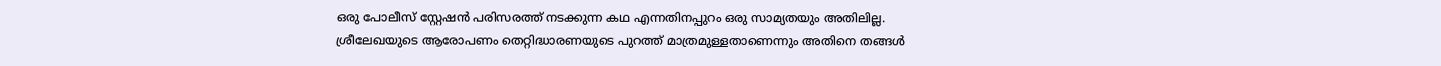ഒരു പോലീസ് സ്റ്റേഷൻ പരിസരത്ത് നടക്കുന്ന കഥ എന്നതിനപ്പുറം ഒരു സാമ്യതയും അതിലില്ല. ശ്രീലേഖയുടെ ആരോപണം തെറ്റിദ്ധാരണയുടെ പുറത്ത് മാത്രമുള്ളതാണെന്നും അതിനെ തങ്ങൾ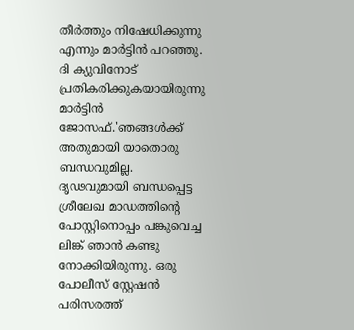തീർത്തും നിഷേധിക്കുന്നു എന്നും മാർട്ടിൻ പറഞ്ഞു. ദി ക്യുവിനോട് പ്രതികരിക്കുകയായിരുന്നു മാർട്ടിൻ ജോസഫ്.'ഞങ്ങൾക്ക് അതുമായി യാതൊരു ബന്ധവുമില്ല. ദൃഢവുമായി ബന്ധപ്പെട്ട ശ്രീലേഖ മാഡത്തിന്റെ പോസ്റ്റിനൊപ്പം പങ്കുവെച്ച ലിങ്ക് ഞാൻ കണ്ടു നോക്കിയിരുന്നു. ഒരു പോലീസ് സ്റ്റേഷൻ പരിസരത്ത്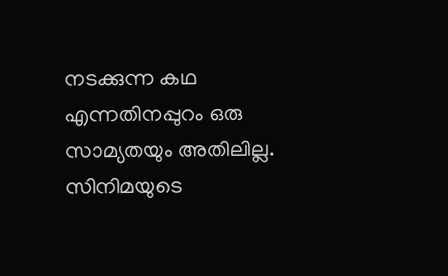നടക്കുന്ന കഥ എന്നതിനപ്പുറം ഒരു സാമ്യതയും അതിലില്ല. സിനിമയുടെ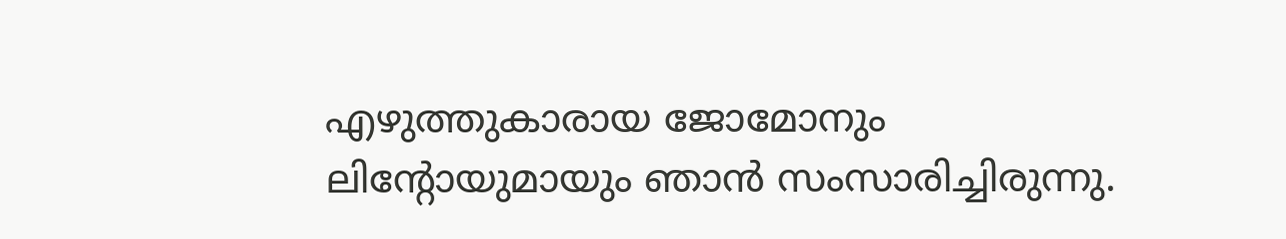എഴുത്തുകാരായ ജോമോനും ലിന്റോയുമായും ഞാൻ സംസാരിച്ചിരുന്നു.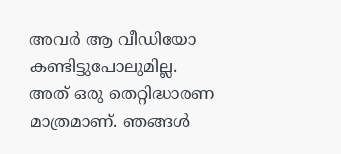അവർ ആ വീഡിയോ കണ്ടിട്ടുപോലുമില്ല. അത് ഒരു തെറ്റിദ്ധാരണ മാത്രമാണ്. ഞങ്ങൾ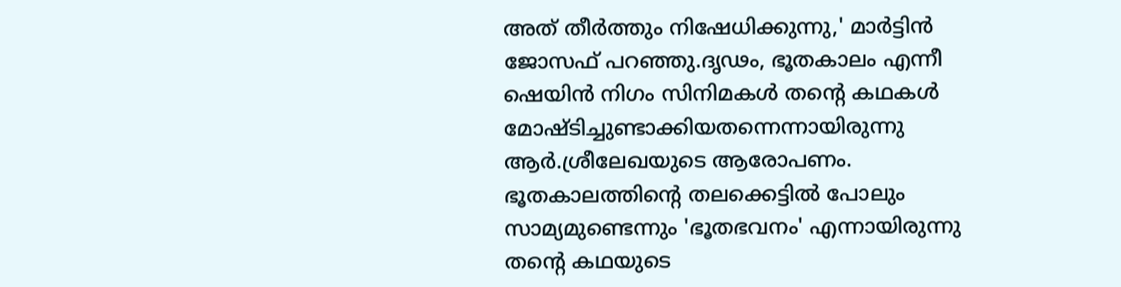അത് തീർത്തും നിഷേധിക്കുന്നു,' മാർട്ടിൻ ജോസഫ് പറഞ്ഞു.ദൃഢം, ഭൂതകാലം എന്നീ ഷെയിൻ നിഗം സിനിമകൾ തന്റെ കഥകൾ മോഷ്ടിച്ചുണ്ടാക്കിയതന്നെന്നായിരുന്നു ആർ.ശ്രീലേഖയുടെ ആരോപണം. ഭൂതകാലത്തിന്റെ തലക്കെട്ടിൽ പോലും സാമ്യമുണ്ടെന്നും 'ഭൂതഭവനം' എന്നായിരുന്നു തന്റെ കഥയുടെ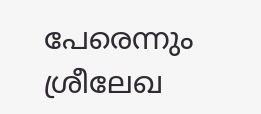പേരെന്നും ശ്രീലേഖ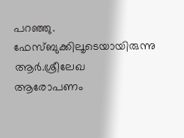പറഞ്ഞു. ഫേസ്ബുക്കിലൂടെയായിരുന്നു ആർ.ശ്രീലേഖ ആരോപണം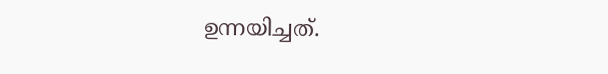ഉന്നയിച്ചത്.